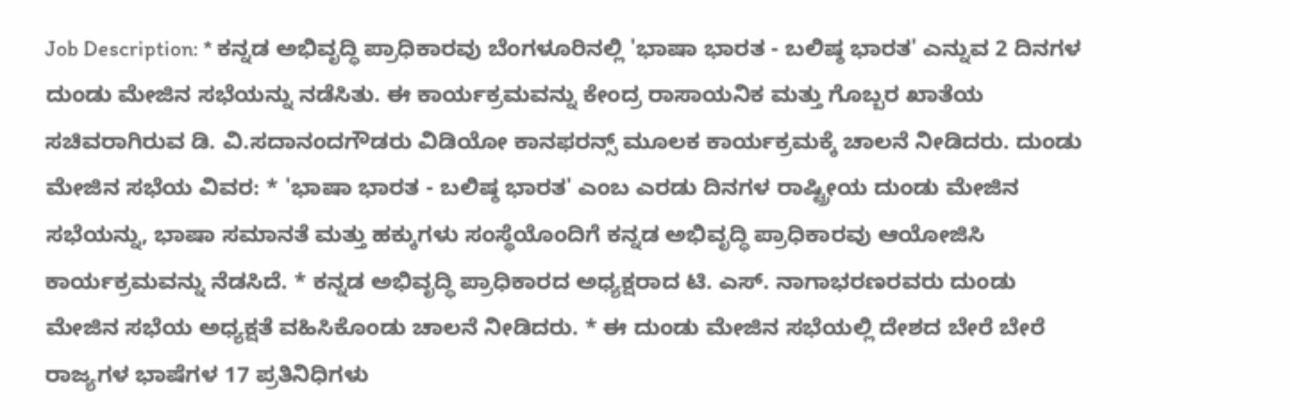Job Description: * ಕನ್ನಡ ಅಭಿವೃದ್ಧಿ ಪ್ರಾಧಿಕಾರವು ಬೆಂಗಳೂರಿನಲ್ಲಿ 'ಭಾಷಾ ಭಾರತ - ಬಲಿಷ್ಠ ಭಾರತ' ಎನ್ನುವ 2 ದಿನಗಳ ದುಂಡು ಮೇಜಿನ ಸಭೆಯನ್ನು ನಡೆಸಿತು. ಈ ಕಾರ್ಯಕ್ರಮವನ್ನು ಕೇಂದ್ರ ರಾಸಾಯನಿಕ ಮತ್ತು ಗೊಬ್ಬರ ಖಾತೆಯ ಸಚಿವರಾಗಿರುವ ಡಿ. ವಿ.ಸದಾನಂದಗೌಡರು ವಿಡಿಯೋ ಕಾನಫರನ್ಸ್ ಮೂಲಕ ಕಾರ್ಯಕ್ರಮಕ್ಕೆ ಚಾಲನೆ ನೀಡಿದರು. ದುಂಡು ಮೇಜಿನ ಸಭೆಯ ವಿವರ: * 'ಭಾಷಾ ಭಾರತ - ಬಲಿಷ್ಠ ಭಾರತ' ಎಂಬ ಎರಡು ದಿನಗಳ ರಾಷ್ಟ್ರೀಯ ದುಂಡು ಮೇಜಿನ ಸಭೆಯನ್ನು, ಭಾಷಾ ಸಮಾನತೆ ಮತ್ತು ಹಕ್ಕುಗಳು ಸಂಸ್ಥೆಯೊಂದಿಗೆ ಕನ್ನಡ ಅಭಿವೃದ್ಧಿ ಪ್ರಾಧಿಕಾರವು ಆಯೋಜಿಸಿ ಕಾರ್ಯಕ್ರಮವನ್ನು ನೆಡಸಿದೆ. * ಕನ್ನಡ ಅಭಿವೃದ್ಧಿ ಪ್ರಾಧಿಕಾರದ ಅಧ್ಯಕ್ಷರಾದ ಟಿ. ಎಸ್. ನಾಗಾಭರಣರವರು ದುಂಡು ಮೇಜಿನ ಸಭೆಯ ಅಧ್ಯಕ್ಷತೆ ವಹಿಸಿಕೊಂಡು ಚಾಲನೆ ನೀಡಿದರು. * ಈ ದುಂಡು ಮೇಜಿನ ಸಭೆಯಲ್ಲಿ ದೇಶದ ಬೇರೆ ಬೇರೆ ರಾಜ್ಯಗಳ ಭಾಷೆಗಳ 17 ಪ್ರತಿನಿಧಿಗಳು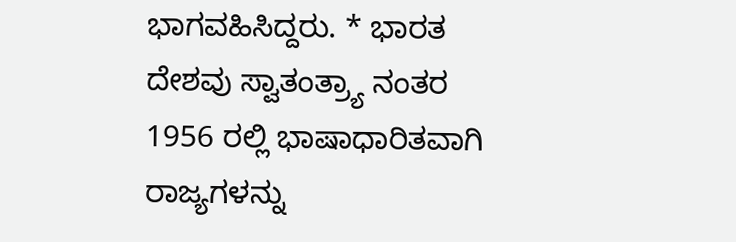ಭಾಗವಹಿಸಿದ್ದರು. * ಭಾರತ ದೇಶವು ಸ್ವಾತಂತ್ರ್ಯಾ ನಂತರ 1956 ರಲ್ಲಿ ಭಾಷಾಧಾರಿತವಾಗಿ ರಾಜ್ಯಗಳನ್ನು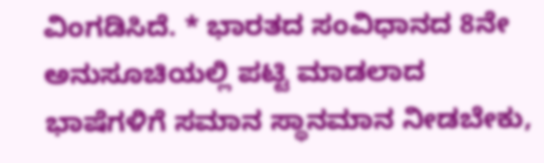ವಿಂಗಡಿಸಿದೆ. * ಭಾರತದ ಸಂವಿಧಾನದ 8ನೇ ಅನುಸೂಚಿಯಲ್ಲಿ ಪಟ್ಟಿ ಮಾಡಲಾದ ಭಾಷೆಗಳಿಗೆ ಸಮಾನ ಸ್ಥಾನಮಾನ ನೀಡಬೇಕು,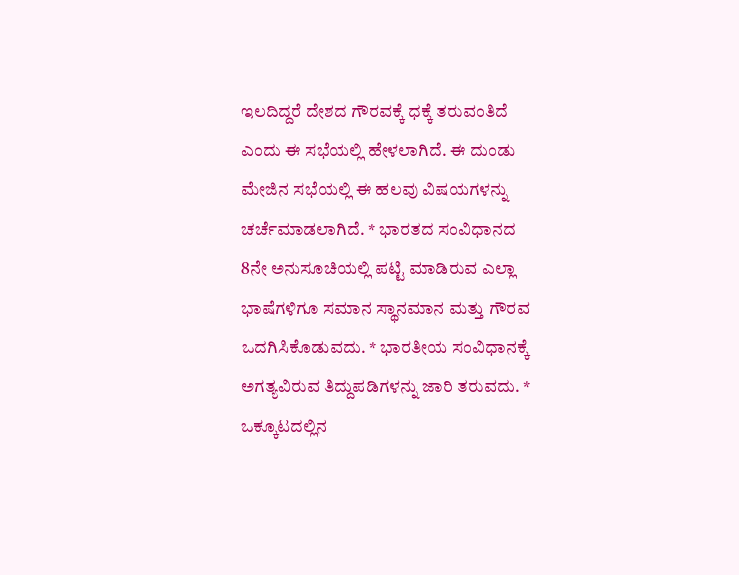ಇಲದಿದ್ದರೆ ದೇಶದ ಗೌರವಕ್ಕೆ ಧಕ್ಕೆ ತರುವಂತಿದೆ ಎಂದು ಈ ಸಭೆಯಲ್ಲಿ ಹೇಳಲಾಗಿದೆ. ಈ ದುಂಡು ಮೇಜಿನ ಸಭೆಯಲ್ಲಿ ಈ ಹಲವು ವಿಷಯಗಳನ್ನು ಚರ್ಚೆಮಾಡಲಾಗಿದೆ. * ಭಾರತದ ಸಂವಿಧಾನದ 8ನೇ ಅನುಸೂಚಿಯಲ್ಲಿ ಪಟ್ಟಿ ಮಾಡಿರುವ ಎಲ್ಲಾ ಭಾಷೆಗಳಿಗೂ ಸಮಾನ ಸ್ಥಾನಮಾನ ಮತ್ತು ಗೌರವ ಒದಗಿಸಿಕೊಡುವದು. * ಭಾರತೀಯ ಸಂವಿಧಾನಕ್ಕೆ ಅಗತ್ಯವಿರುವ ತಿದ್ದುಪಡಿಗಳನ್ನು ಜಾರಿ ತರುವದು. * ಒಕ್ಕೂಟದಲ್ಲಿನ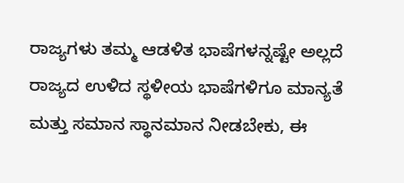ರಾಜ್ಯಗಳು ತಮ್ಮ ಆಡಳಿತ ಭಾಷೆಗಳನ್ನಷ್ಟೇ ಅಲ್ಲದೆ ರಾಜ್ಯದ ಉಳಿದ ಸ್ಥಳೀಯ ಭಾಷೆಗಳಿಗೂ ಮಾನ್ಯತೆ ಮತ್ತು ಸಮಾನ ಸ್ಥಾನಮಾನ ನೀಡಬೇಕು, ಈ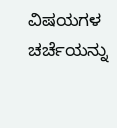ವಿಷಯಗಳ ಚರ್ಚೆಯನ್ನು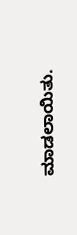ಮಾಡಲಾಯಿತು.